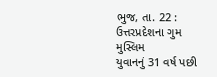ભુજ, તા. 22 : ઉત્તરપ્રદેશના ગુમ મુસ્લિમ
યુવાનનું 31 વર્ષ પછી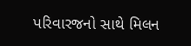પરિવારજનો સાથે મિલન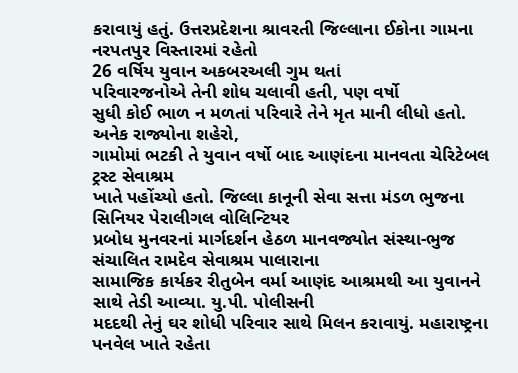કરાવાયું હતું. ઉત્તરપ્રદેશના શ્રાવરતી જિલ્લાના ઈકોના ગામના નરપતપુર વિસ્તારમાં રહેતો
26 વર્ષિય યુવાન અકબરઅલી ગુમ થતાં
પરિવારજનોએ તેની શોધ ચલાવી હતી, પણ વર્ષો
સુધી કોઈ ભાળ ન મળતાં પરિવારે તેને મૃત માની લીધો હતો. અનેક રાજ્યોના શહેરો,
ગામોમાં ભટકી તે યુવાન વર્ષો બાદ આણંદના માનવતા ચેરિટેબલ ટ્રસ્ટ સેવાશ્રમ
ખાતે પહોંચ્યો હતો. જિલ્લા કાનૂની સેવા સત્તા મંડળ ભુજના સિનિયર પેરાલીગલ વોલિન્ટિયર
પ્રબોધ મુનવરનાં માર્ગદર્શન હેઠળ માનવજ્યોત સંસ્થા-ભુજ સંચાલિત રામદેવ સેવાશ્રમ પાલારાના
સામાજિક કાર્યકર રીતુબેન વર્મા આણંદ આશ્રમથી આ યુવાનને સાથે તેડી આવ્યા. યુ.પી. પોલીસની
મદદથી તેનું ઘર શોધી પરિવાર સાથે મિલન કરાવાયું. મહારાષ્ટ્રના પનવેલ ખાતે રહેતા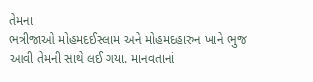તેમના
ભત્રીજાઓ મોહમદઈસ્લામ અને મોહમદહારુન ખાને ભુજ આવી તેમની સાથે લઈ ગયા. માનવતાનાં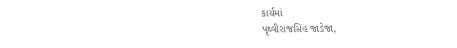કાર્યમાં
પૃથ્વીરાજસિંહ જાડેજા,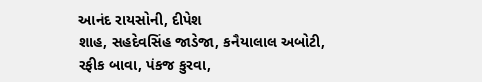આનંદ રાયસોની, દીપેશ
શાહ, સહદેવસિંહ જાડેજા, કનૈયાલાલ અબોટી,
રફીક બાવા, પંકજ કુરવા,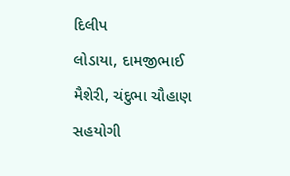દિલીપ
લોડાયા, દામજીભાઈ મૈશેરી, ચંદુભા ચૌહાણ
સહયોગી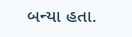બન્યા હતા.